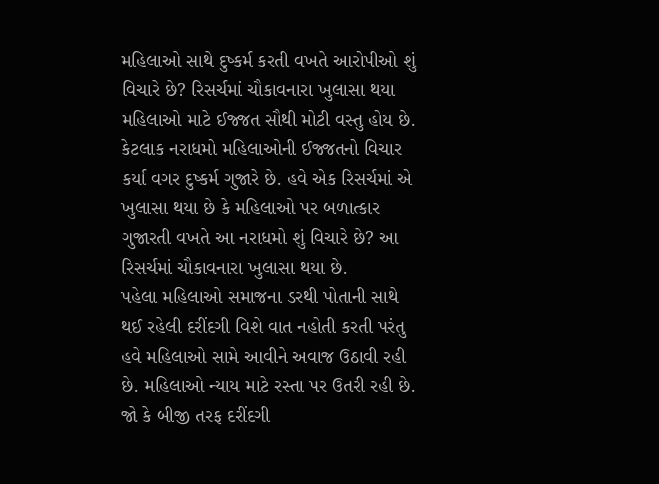મહિલાઓ સાથે દુષ્કર્મ કરતી વખતે આરોપીઓ શું વિચારે છે? રિસર્ચમાં ચૌકાવનારા ખુલાસા થયા
મહિલાઓ માટે ઈજ્જત સૌથી મોટી વસ્તુ હોય છે. કેટલાક નરાધમો મહિલાઓની ઈજ્જતનો વિચાર કર્યા વગર દુષ્કર્મ ગુજારે છે. હવે એક રિસર્ચમાં એ ખુલાસા થયા છે કે મહિલાઓ પર બળાત્કાર ગુજારતી વખતે આ નરાધમો શું વિચારે છે? આ રિસર્ચમાં ચૌકાવનારા ખુલાસા થયા છે.
પહેલા મહિલાઓ સમાજના ડરથી પોતાની સાથે થઈ રહેલી દરીંદગી વિશે વાત નહોતી કરતી પરંતુ હવે મહિલાઓ સામે આવીને અવાજ ઉઠાવી રહી છે. મહિલાઓ ન્યાય માટે રસ્તા પર ઉતરી રહી છે. જો કે બીજી તરફ દરીંદગી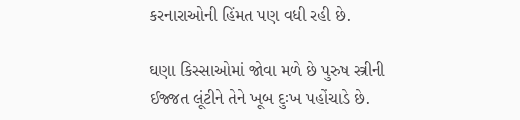કરનારાઓની હિંમત પણ વધી રહી છે.

ઘણા કિસ્સાઓમાં જોવા મળે છે પુરુષ સ્ત્રીની ઈજ્જત લૂંટીને તેને ખૂબ દુઃખ પહોંચાડે છે.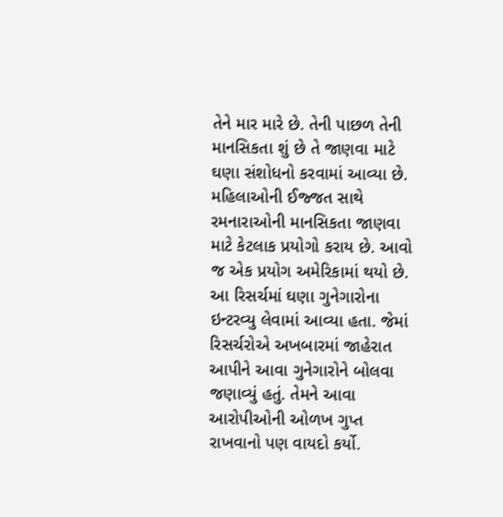તેને માર મારે છે. તેની પાછળ તેની માનસિકતા શું છે તે જાણવા માટે ઘણા સંશોધનો કરવામાં આવ્યા છે.
મહિલાઓની ઈજ્જત સાથે રમનારાઓની માનસિકતા જાણવા માટે કેટલાક પ્રયોગો કરાય છે. આવો જ એક પ્રયોગ અમેરિકામાં થયો છે. આ રિસર્ચમાં ઘણા ગુનેગારોના ઇન્ટરવ્યુ લેવામાં આવ્યા હતા. જેમાં રિસર્ચરોએ અખબારમાં જાહેરાત આપીને આવા ગુનેગારોને બોલવા જણાવ્યું હતું. તેમને આવા આરોપીઓની ઓળખ ગુપ્ત રાખવાનો પણ વાયદો કર્યો.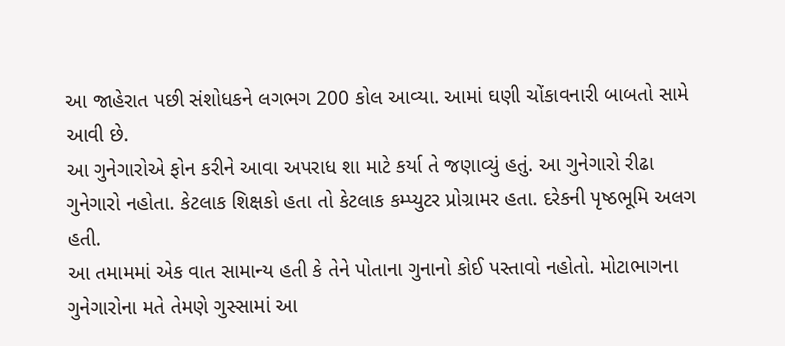આ જાહેરાત પછી સંશોધકને લગભગ 200 કોલ આવ્યા. આમાં ઘણી ચોંકાવનારી બાબતો સામે આવી છે.
આ ગુનેગારોએ ફોન કરીને આવા અપરાધ શા માટે કર્યા તે જણાવ્યું હતું. આ ગુનેગારો રીઢા ગુનેગારો નહોતા. કેટલાક શિક્ષકો હતા તો કેટલાક કમ્પ્યુટર પ્રોગ્રામર હતા. દરેકની પૃષ્ઠભૂમિ અલગ હતી.
આ તમામમાં એક વાત સામાન્ય હતી કે તેને પોતાના ગુનાનો કોઈ પસ્તાવો નહોતો. મોટાભાગના ગુનેગારોના મતે તેમણે ગુસ્સામાં આ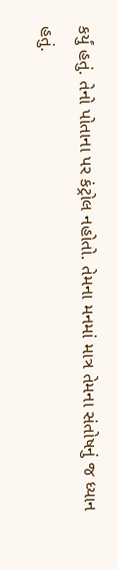કર્યું હતું. તેનો પોતાના પર કંટ્રોલ નહોતો. તેમના મનમાં માત્ર તેમના સંતોષનું જ ધ્યાન હતું.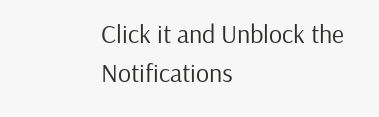Click it and Unblock the Notifications